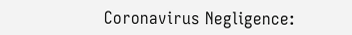Coronavirus Negligence: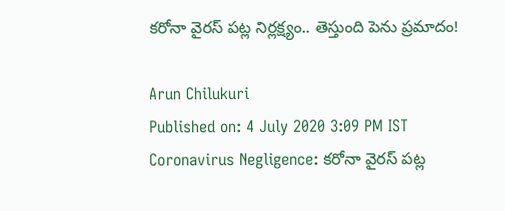కరోనా వైరస్ పట్ల నిర్లక్ష్యం.. తెస్తుంది పెను ప్రమాదం!

Arun Chilukuri
Published on: 4 July 2020 3:09 PM IST
Coronavirus Negligence: కరోనా వైరస్ పట్ల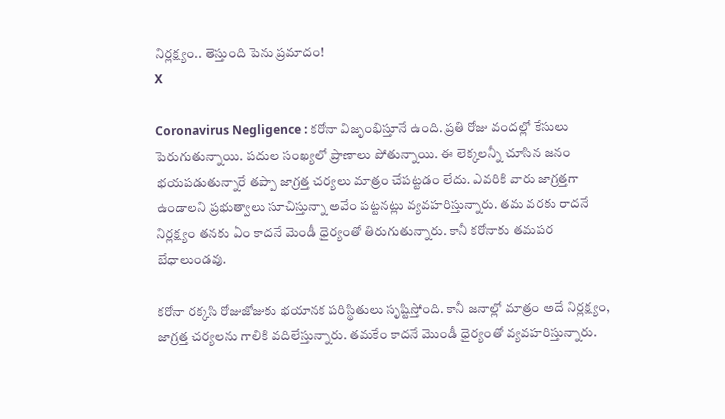నిర్లక్ష్యం.. తెస్తుంది పెను ప్రమాదం!
X

Coronavirus Negligence : కరోనా విజృంభిస్తూనే ఉంది. ప్రతి రోజు వందల్లో కేసులు పెరుగుతున్నాయి. పదుల సంఖ్యలో ప్రాణాలు పోతున్నాయి. ఈ లెక్కలన్నీ చూసిన జనం భయపడుతున్నారే తప్పా జాగ్రత్త చర్యలు మాత్రం చేపట్టడం లేదు. ఎవరికి వారు జాగ్రత్తగా ఉండాలని ప్రభుత్వాలు సూచిస్తున్నా అవేం పట్టనట్లు వ్యవహరిస్తున్నారు. తమ వరకు రాదనే నిర్లక్ష్యం తనకు ఏం కాదనే మెండీ ధైర్యంతో తిరుగుతున్నారు. కానీ కరోనాకు తమపర బేధాలుండవు.

కరోనా రక్కసి రోజుజోజుకు భయానక పరిస్థితులు సృష్టిస్తోంది. కానీ జనాల్లో మాత్రం అదే నిర్లక్ష్యం, జాగ్రత్త చర్యలను గాలికి వదిలేస్తున్నారు. తమకేం కాదనే మొండీ ధైర్యంతో వ్యవహరిస్తున్నారు.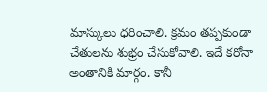మాస్కులు ధరించాలి. క్రమం తప్పకుండా చేతులను శుభ్రం చేసుకోవాలి. ఇదే కరోనా అంతానికి మార్గం. కానీ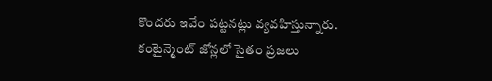కొందరు ఇవేం పట్టనట్లు వ్యవహిస్తున్నారు. కంటైన్మెంట్ జోన్లలో సైతం ప్రజలు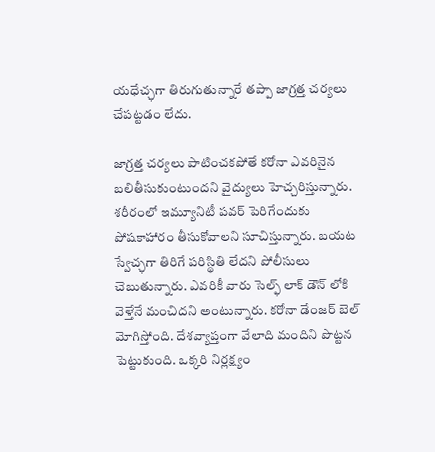యధేచ్ఛగా తిరుగుతున్నారే తప్పా జాగ్రత్త చర్యలు చేపట్టడం లేదు.

జాగ్రత్త చర్యలు పాటించకపోతే కరోనా ఎవరినైన బలితీసుకుంటుందని వైద్యులు హెచ్చరిస్తున్నారు. శరీరంలో ఇమ్యూనిటీ పవర్ పెరిగేందుకు పోషకాహారం తీసుకోవాలని సూచిస్తున్నారు. బయట స్వేచ్ఛగా తిరిగే పరిస్థితి లేదని పోలీసులు చెబుతున్నారు. ఎవరికీ వారు సెల్ఫ్ లాక్ డౌన్ లోకి వెళ్తేనే మంచిదని అంటున్నారు. కరోనా డేంజర్ బెల్ మోగిస్తోంది. దేశవ్యాప్తంగా వేలాది మందిని పొట్టన పెట్టుకుంది. ఒక్కరి నిర్లక్ష‌్యం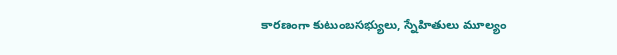కారణంగా కుటుంబసభ్యులు, స్నేహితులు మూల్యం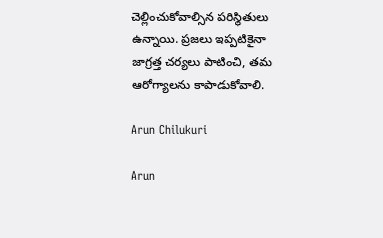చెల్లించుకోవాల్సిన పరిస్థితులు ఉన్నాయి. ప్రజలు ఇప్పటికైనా జాగ్రత్త చర్యలు పాటించి, తమ ఆరోగ్యాలను కాపాడుకోవాలి.

Arun Chilukuri

Arun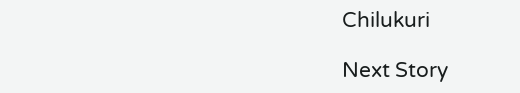Chilukuri

Next Story